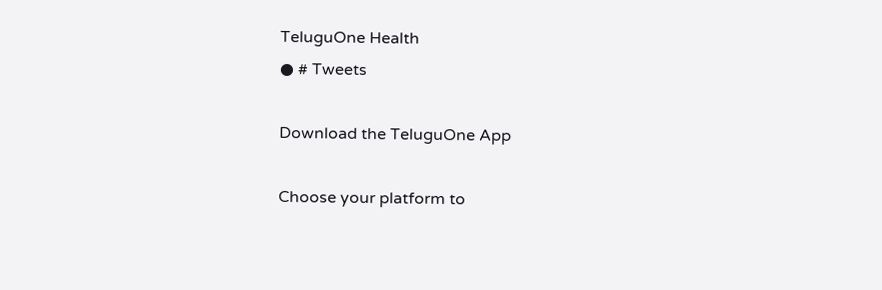TeluguOne Health
● # Tweets

Download the TeluguOne App

Choose your platform to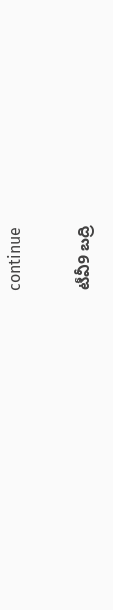continue

టీవీ9 బద్రి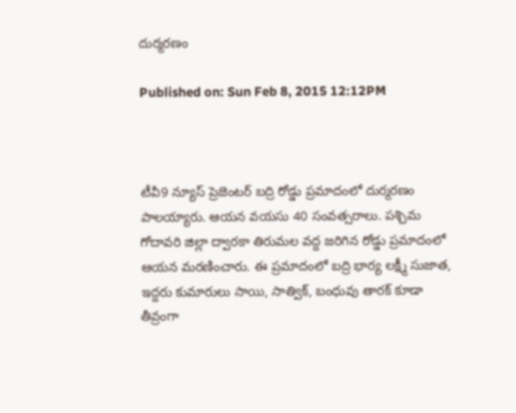దుర్మరణం

Published on: Sun Feb 8, 2015 12:12PM



టీవీ9 న్యూస్ ప్రెజెంటర్ బద్రి రోడ్డు ప్రమాదంలో దుర్మరణం పాలయ్యారు. ఆయన వయసు 40 సంవత్సరాలు. పశ్చిమ గోదావరి జిల్లా ద్వారకా తిరుమల వద్ద జరిగిన రోడ్డు ప్రమాదంలో ఆయన మరణించారు. ఈ ప్రమాదంలో బద్రి భార్య లక్ష్మీ సుజాత, ఇద్దరు కుమారులు సాయి, సాత్విక్, బంధువు తారక్ కూడా తీవ్రంగా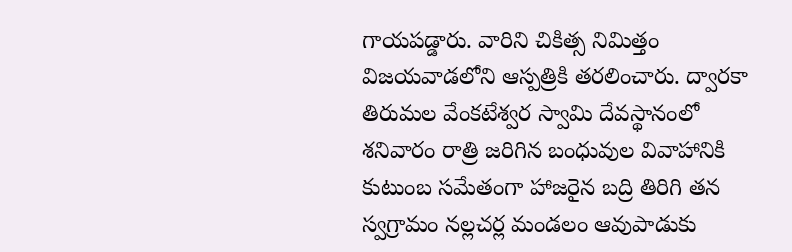గాయపడ్డారు. వారిని చికిత్స నిమిత్తం విజయవాడలోని ఆస్పత్రికి తరలించారు. ద్వారకా తిరుమల వేంకటేశ్వర స్వామి దేవస్థానంలో శనివారం రాత్రి జరిగిన బంధువుల వివాహానికి కుటుంబ సమేతంగా హాజరైన బద్రి తిరిగి తన స్వగ్రామం నల్లచర్ల మండలం ఆవుపాడుకు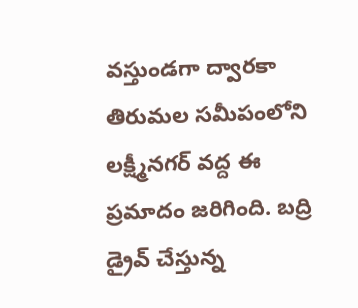వస్తుండగా ద్వారకా తిరుమల సమీపంలోని లక్ష్మీనగర్ వద్ద ఈ ప్రమాదం జరిగింది. బద్రి డ్రైవ్ చేస్తున్న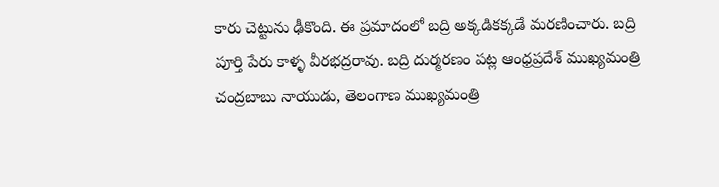కారు చెట్టును ఢీకొంది. ఈ ప్రమాదంలో బద్రి అక్కడికక్కడే మరణించారు. బద్రి పూర్తి పేరు కాళ్ళ వీరభద్రరావు. బద్రి దుర్మరణం పట్ల ఆంధ్రప్రదేశ్ ముఖ్యమంత్రి చంద్రబాబు నాయుడు, తెలంగాణ ముఖ్యమంత్రి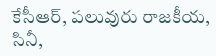కేసీఆర్, పలువురు రాజకీయ, సినీ,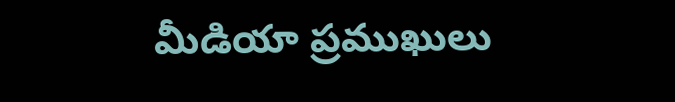మీడియా ప్రముఖులు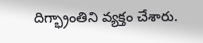దిగ్భ్రాంతిని వ్యక్తం చేశారు.